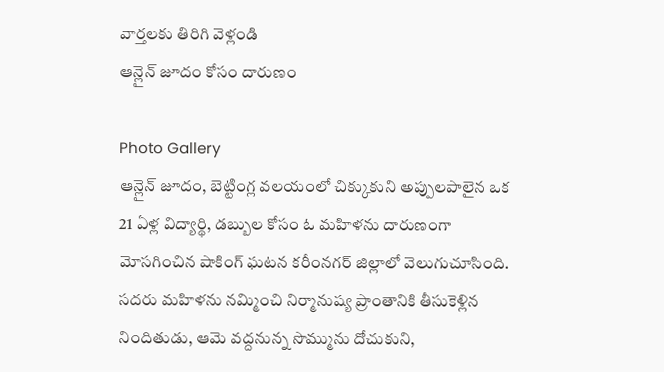వార్తలకు తిరిగి వెళ్లండి
ఆన్లైన్ జూదం కోసం దారుణం

Photo Gallery
ఆన్లైన్ జూదం, బెట్టింగ్ల వలయంలో చిక్కుకుని అప్పులపాలైన ఒక 21 ఏళ్ల విద్యార్థి, డబ్బుల కోసం ఓ మహిళను దారుణంగా మోసగించిన షాకింగ్ ఘటన కరీంనగర్ జిల్లాలో వెలుగుచూసింది. సదరు మహిళను నమ్మించి నిర్మానుష్య ప్రాంతానికి తీసుకెళ్లిన నిందితుడు, ఆమె వద్దనున్న సొమ్మును దోచుకుని,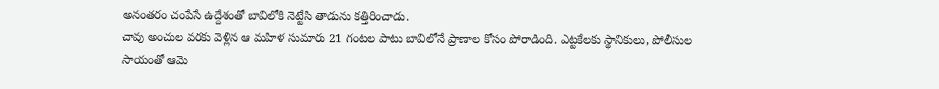అనంతరం చంపేసే ఉద్దేశంతో బావిలోకి నెట్టేసి తాడును కత్తిరించాడు.
చావు అంచుల వరకు వెళ్లిన ఆ మహిళ సుమారు 21 గంటల పాటు బావిలోనే ప్రాణాల కోసం పోరాడింది. ఎట్టకేలకు స్థానికులు, పోలీసుల సాయంతో ఆమె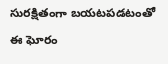సురక్షితంగా బయటపడటంతో ఈ ఘోరం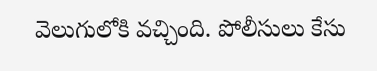వెలుగులోకి వచ్చింది. పోలీసులు కేసు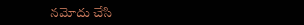నమోదు చేసి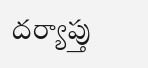దర్యాప్తు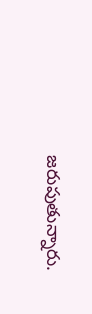జరుపుతున్నారు.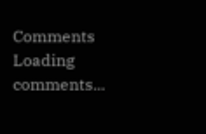Comments
Loading comments...